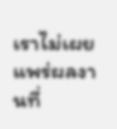เราไม่เผยแพร่ผลงานที่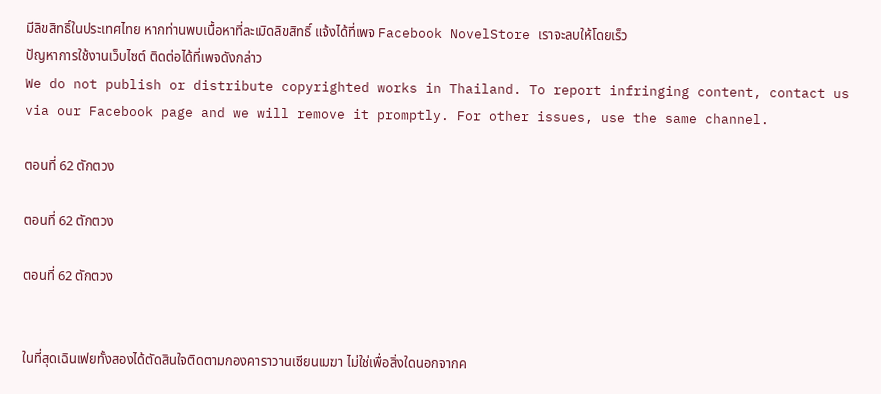มีลิขสิทธิ์ในประเทศไทย หากท่านพบเนื้อหาที่ละเมิดลิขสิทธิ์ แจ้งได้ที่เพจ Facebook NovelStore เราจะลบให้โดยเร็ว
ปัญหาการใช้งานเว็บไซต์ ติดต่อได้ที่เพจดังกล่าว
We do not publish or distribute copyrighted works in Thailand. To report infringing content, contact us via our Facebook page and we will remove it promptly. For other issues, use the same channel.

ตอนที่ 62 ตักตวง

ตอนที่ 62 ตักตวง

ตอนที่ 62 ตักตวง


ในที่สุดเฉินเฟยทั้งสองได้ตัดสินใจติดตามกองคาราวานเซียนเมฆา ไม่ใช่เพื่อสิ่งใดนอกจากค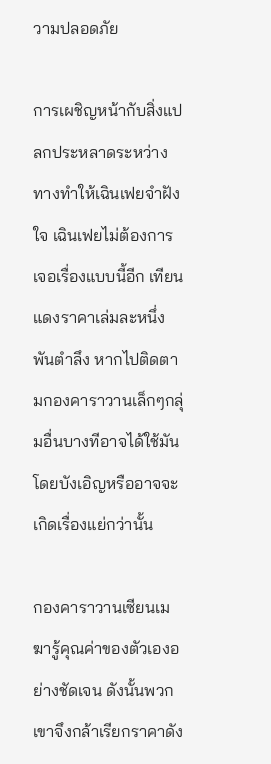วามปลอดภัย

การเผชิญหน้ากับสิ่งแปลกประหลาดระหว่างทางทำให้เฉินเฟยจำฝังใจ เฉินเฟยไม่ต้องการเจอเรื่องแบบนี้อีก เทียนแดงราคาเล่มละหนึ่งพันตำลึง หากไปติดตามกองคาราวานเล็กๆกลุ่มอื่นบางทีอาจได้ใช้มันโดยบังเอิญหรืออาจจะเกิดเรื่องแย่กว่านั้น

กองคาราวานเซียนเมฆารู้คุณค่าของตัวเองอย่างชัดเจน ดังนั้นพวกเขาจึงกล้าเรียกราคาดัง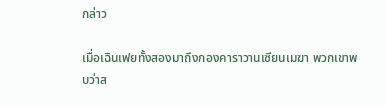กล่าว

เมื่อเฉินเฟยทั้งสองมาถึงกองคาราวานเซียนเมฆา พวกเขาพบว่าส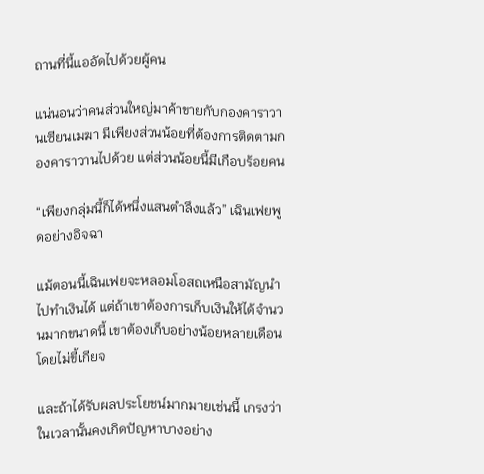ถานที่นี้แออัดไปด้วยผู้คน

แน่นอนว่าคนส่วนใหญ่มาค้าขายกับกองคาราวานเซียนเมฆา มีเพียงส่วนน้อยที่ต้องการติดตามกองคาราวานไปด้วย แต่ส่วนน้อยนี้มีเกือบร้อยคน

“เพียงกลุ่มนี้ก็ได้หนึ่งแสนตำลึงแล้ว” เฉินเฟยพูดอย่างอิจฉา

แม้ตอนนี้เฉินเฟยจะหลอมโอสถเหนือสามัญนำไปทำเงินได้ แต่ถ้าเขาต้องการเก็บเงินให้ได้จำนวนมากขนาดนี้ เขาต้องเก็บอย่างน้อยหลายเดือนโดยไม่ขี้เกียจ

และถ้าได้รับผลประโยชน์มากมายเช่นนี้ เกรงว่าในเวลานั้นคงเกิดปัญหาบางอย่าง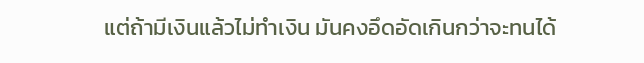แต่ถ้ามีเงินแล้วไม่ทำเงิน มันคงอึดอัดเกินกว่าจะทนได้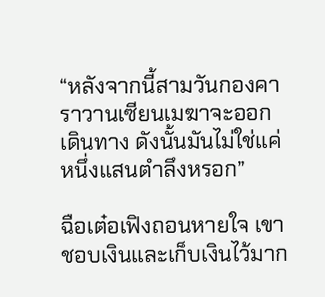“หลังจากนี้สามวันกองคาราวานเซียนเมฆาจะออกเดินทาง ดังนั้นมันไม่ใช่แค่หนึ่งแสนตำลึงหรอก”

ฉือเต๋อเฟิงถอนหายใจ เขาชอบเงินและเก็บเงินไว้มาก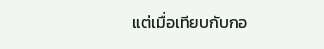แต่เมื่อเทียบกับกอ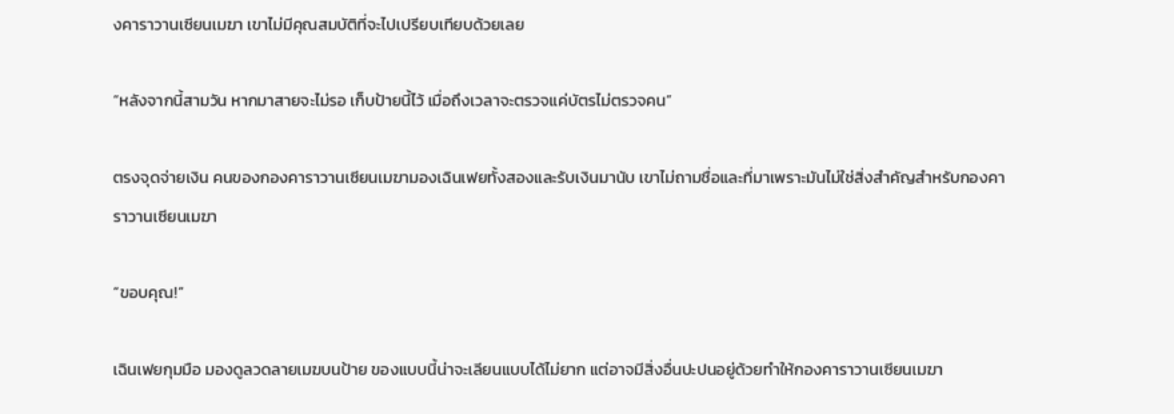งคาราวานเซียนเมฆา เขาไม่มีคุณสมบัติที่จะไปเปรียบเทียบด้วยเลย

“หลังจากนี้สามวัน หากมาสายจะไม่รอ เก็บป้ายนี้ไว้ เมื่อถึงเวลาจะตรวจแค่บัตรไม่ตรวจคน”

ตรงจุดจ่ายเงิน คนของกองคาราวานเซียนเมฆามองเฉินเฟยทั้งสองและรับเงินมานับ เขาไม่ถามชื่อและที่มาเพราะมันไม่ใช่สิ่งสำคัญสำหรับกองคาราวานเซียนเมฆา

“ขอบคุณ!”

เฉินเฟยกุมมือ มองดูลวดลายเมฆบนป้าย ของแบบนี้น่าจะเลียนแบบได้ไม่ยาก แต่อาจมีสิ่งอื่นปะปนอยู่ด้วยทำให้กองคาราวานเซียนเมฆา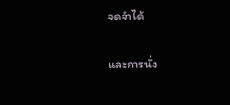จดจำได้

และการนั่ง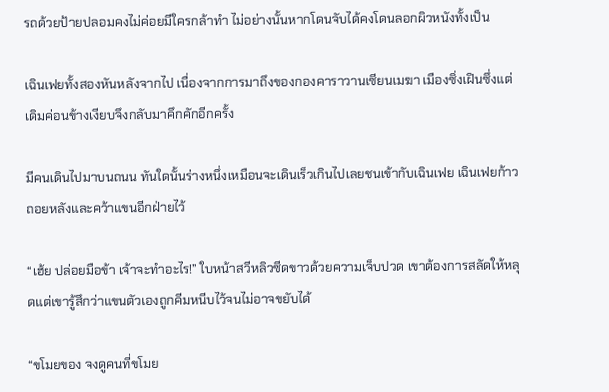รถด้วยป้ายปลอมคงไม่ค่อยมีใครกล้าทำ ไม่อย่างนั้นหากโดนจับได้คงโดนลอกผิวหนังทั้งเป็น

เฉินเฟยทั้งสองหันหลังจากไป เนื่องจากการมาถึงของกองคาราวานเซียนเมฆา เมืองซิ่งเฝินซึ่งแต่เดิมค่อนข้างเงียบจึงกลับมาคึกคักอีกครั้ง

มีคนเดินไปมาบนถนน ทันใดนั้นร่างหนึ่งเหมือนจะเดินเร็วเกินไปเลยชนเข้ากับเฉินเฟย เฉินเฟยก้าวถอยหลังและคว้าแขนอีกฝ่ายไว้

“เฮ้ย ปล่อยมือข้า เจ้าจะทำอะไร!” ใบหน้าสวีหลิวซีดขาวด้วยความเจ็บปวด เขาต้องการสลัดให้หลุดแต่เขารู้สึกว่าแขนตัวเองถูกคีมหนีบไว้จนไม่อาจขยับได้

“ขโมยของ จงดูคนที่ขโมย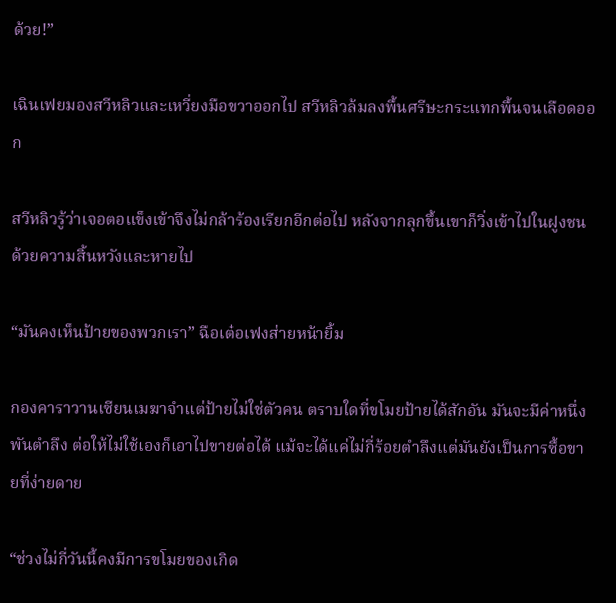ด้วย!”

เฉินเฟยมองสวีหลิวและเหวี่ยงมือขวาออกไป สวีหลิวล้มลงพื้นศรีษะกระแทกพื้นจนเลือดออก

สวีหลิวรู้ว่าเจอตอแข็งเข้าจึงไม่กล้าร้องเรียกอีกต่อไป หลังจากลุกขึ้นเขาก็วิ่งเข้าไปในฝูงชนด้วยความสิ้นหวังและหายไป

“มันคงเห็นป้ายของพวกเรา” ฉือเต๋อเฟงส่ายหน้ายิ้ม

กองคาราวานเซียนเมฆาจำแต่ป้ายไม่ใช่ตัวคน ตราบใดที่ขโมยป้ายได้สักอัน มันจะมีค่าหนึ่งพันตำลึง ต่อให้ไม่ใช้เองก็เอาไปขายต่อได้ แม้จะได้แค่ไม่กี่ร้อยตำลึงแต่มันยังเป็นการซื้อขายที่ง่ายดาย

“ช่วงไม่กี่วันนี้คงมีการขโมยของเกิด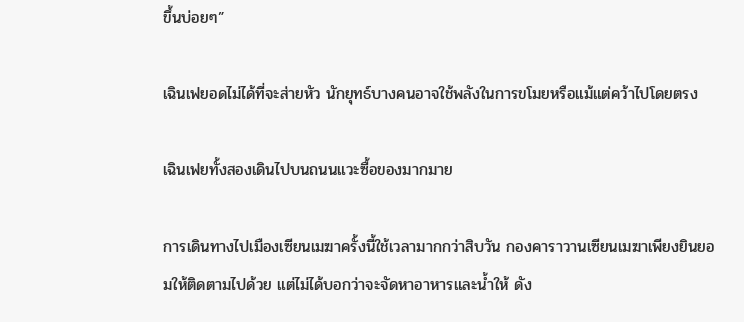ขึ้นบ่อยๆ”

เฉินเฟยอดไม่ได้ที่จะส่ายหัว นักยุทธ์บางคนอาจใช้พลังในการขโมยหรือแม้แต่คว้าไปโดยตรง

เฉินเฟยทั้งสองเดินไปบนถนนแวะซื้อของมากมาย

การเดินทางไปเมืองเซียนเมฆาครั้งนี้ใช้เวลามากกว่าสิบวัน กองคาราวานเซียนเมฆาเพียงยินยอมให้ติดตามไปด้วย แต่ไม่ได้บอกว่าจะจัดหาอาหารและน้ำให้ ดัง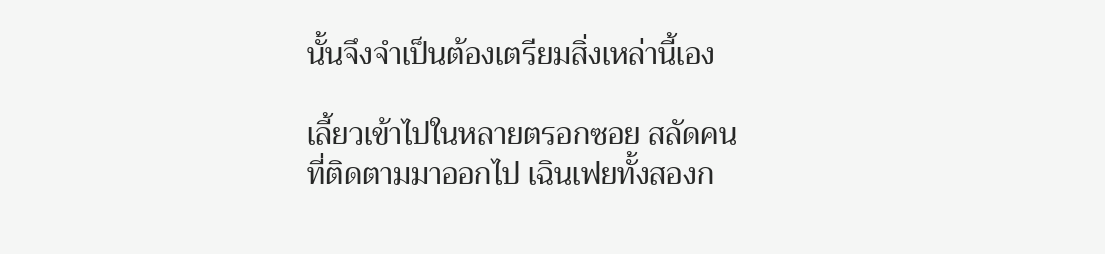นั้นจึงจำเป็นต้องเตรียมสิ่งเหล่านี้เอง

เลี้ยวเข้าไปในหลายตรอกซอย สลัดคนที่ติดตามมาออกไป เฉินเฟยทั้งสองก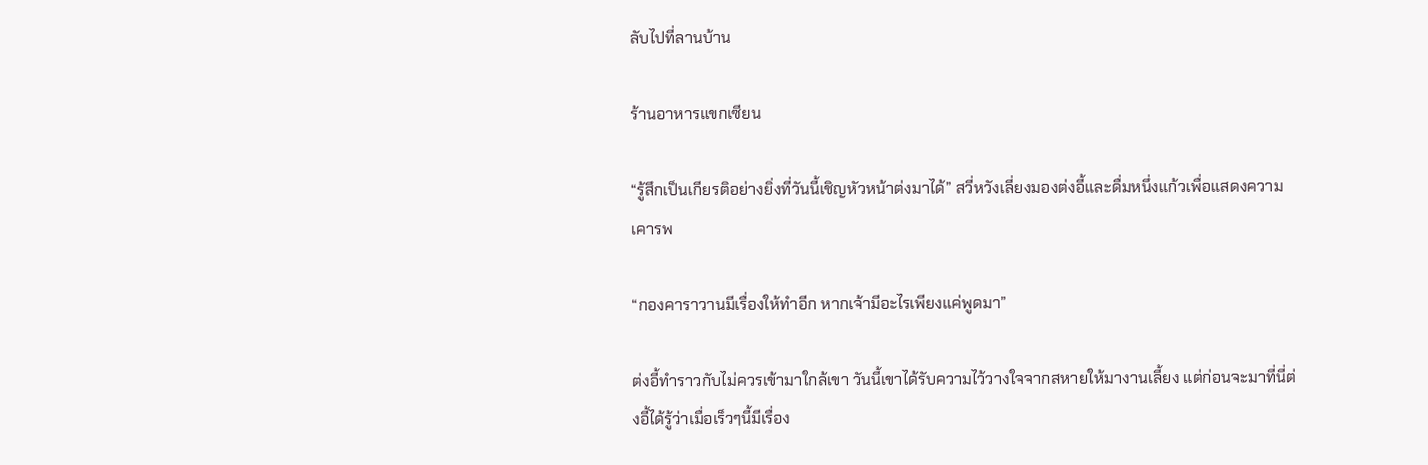ลับไปที่ลานบ้าน

ร้านอาหารแขกเซียน

“รู้สึกเป็นเกียรติอย่างยิ่งที่วันนี้เชิญหัวหน้าต่งมาได้” สวี่หวังเลี่ยงมองต่งอี้และดื่มหนึ่งแก้วเพื่อแสดงความเคารพ

“กองคาราวานมีเรื่องให้ทำอีก หากเจ้ามีอะไรเพียงแค่พูดมา”

ต่งอี้ทำราวกับไม่ควรเข้ามาใกล้เขา วันนี้เขาได้รับความไว้วางใจจากสหายให้มางานเลี้ยง แต่ก่อนจะมาที่นี่ต่งอี้ได้รู้ว่าเมื่อเร็วๆนี้มีเรื่อง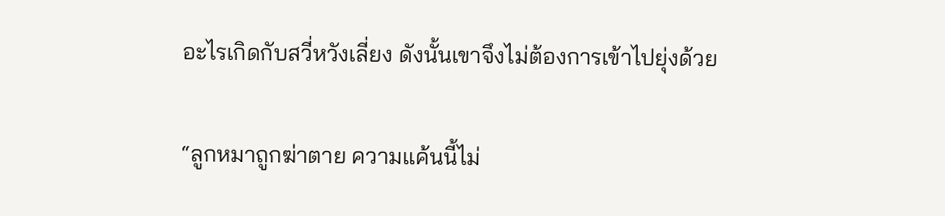อะไรเกิดกับสวี่หวังเลี่ยง ดังนั้นเขาจึงไม่ต้องการเข้าไปยุ่งด้วย

“ลูกหมาถูกฆ่าตาย ความแค้นนี้ไม่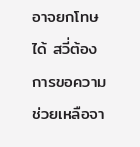อาจยกโทษได้ สวี่ต้องการขอความช่วยเหลือจา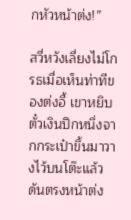กหัวหน้าต่ง!”

สวี่หวังเลี่ยงไม่โกรธเมื่อเห็นท่าทีของต่งอี้ เขาหยิบตั๋วเงินปึกหนึ่งจากกระเป๋าขึ้นมาวางไว้บนโต๊ะแล้วดันตรงหน้าต่ง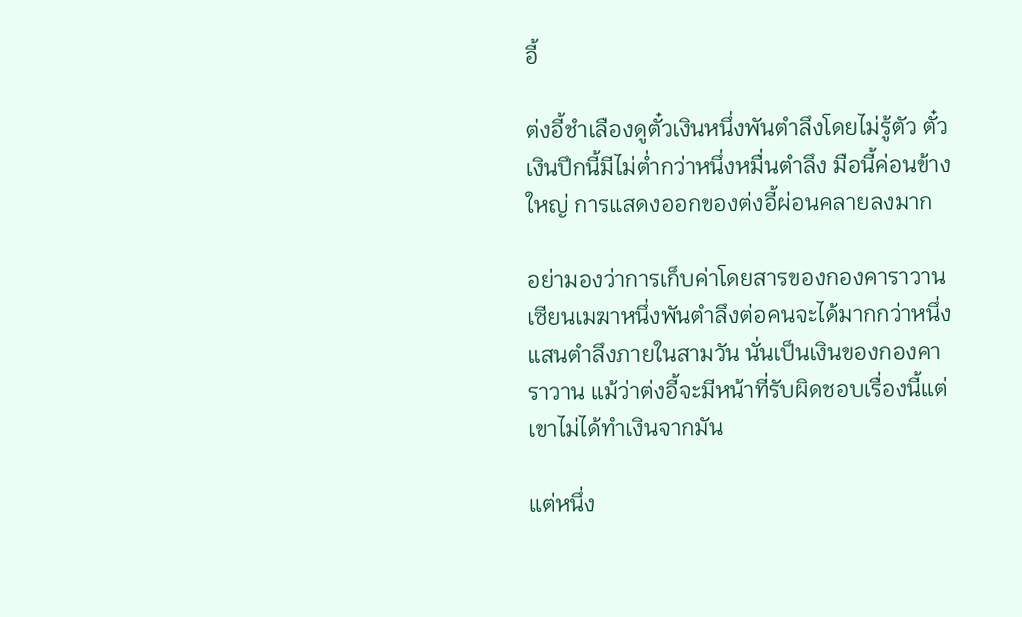อี้

ต่งอี้ชำเลืองดูตั๋วเงินหนึ่งพันตำลึงโดยไม่รู้ตัว ตั๋วเงินปึกนี้มีไม่ต่ำกว่าหนึ่งหมื่นตำลึง มือนี้ค่อนข้างใหญ่ การแสดงออกของต่งอี้ผ่อนคลายลงมาก

อย่ามองว่าการเก็บค่าโดยสารของกองคาราวานเซียนเมฆาหนึ่งพันตำลึงต่อคนจะได้มากกว่าหนึ่งแสนตำลึงภายในสามวัน นั่นเป็นเงินของกองคาราวาน แม้ว่าต่งอี้จะมีหน้าที่รับผิดชอบเรื่องนี้แต่เขาไม่ได้ทำเงินจากมัน

แต่หนึ่ง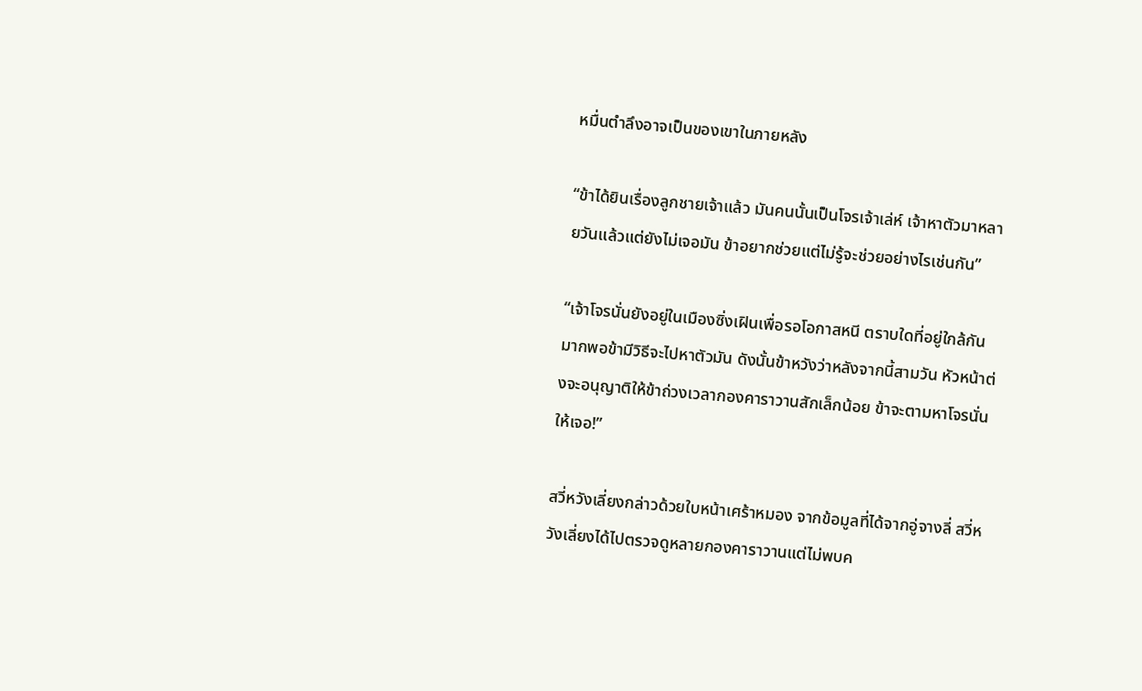หมื่นตำลึงอาจเป็นของเขาในภายหลัง

“ข้าได้ยินเรื่องลูกชายเจ้าแล้ว มันคนนั้นเป็นโจรเจ้าเล่ห์ เจ้าหาตัวมาหลายวันแล้วแต่ยังไม่เจอมัน ข้าอยากช่วยแต่ไม่รู้จะช่วยอย่างไรเช่นกัน”

“เจ้าโจรนั่นยังอยู่ในเมืองซิ่งเฝินเพื่อรอโอกาสหนี ตราบใดที่อยู่ใกล้กันมากพอข้ามีวิธีจะไปหาตัวมัน ดังนั้นข้าหวังว่าหลังจากนี้สามวัน หัวหน้าต่งจะอนุญาติให้ข้าถ่วงเวลากองคาราวานสักเล็กน้อย ข้าจะตามหาโจรนั่นให้เจอ!”

สวี่หวังเลี่ยงกล่าวด้วยใบหน้าเศร้าหมอง จากข้อมูลที่ได้จากอู่จางลี่ สวี่หวังเลี่ยงได้ไปตรวจดูหลายกองคาราวานแต่ไม่พบค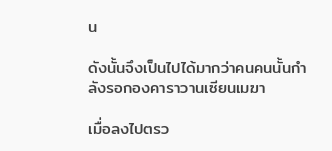น

ดังนั้นจึงเป็นไปได้มากว่าคนคนนั้นกำลังรอกองคาราวานเซียนเมฆา

เมื่อลงไปตรว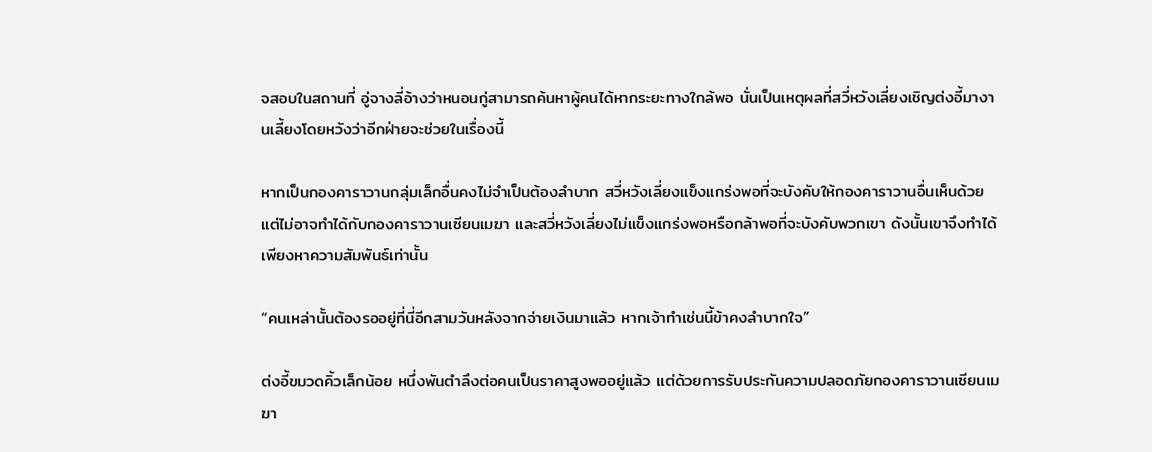จสอบในสถานที่ อู่จางลี่อ้างว่าหนอนกู่สามารถค้นหาผู้คนได้หากระยะทางใกล้พอ นั่นเป็นเหตุผลที่สวี่หวังเลี่ยงเชิญต่งอี้มางานเลี้ยงโดยหวังว่าอีกฝ่ายจะช่วยในเรื่องนี้

หากเป็นกองคาราวานกลุ่มเล็กอื่นคงไม่จำเป็นต้องลำบาก สวี่หวังเลี่ยงแข็งแกร่งพอที่จะบังคับให้กองคาราวานอื่นเห็นด้วย แต่ไม่อาจทำได้กับกองคาราวานเซียนเมฆา และสวี่หวังเลี่ยงไม่แข็งแกร่งพอหรือกล้าพอที่จะบังคับพวกเขา ดังนั้นเขาจึงทำได้เพียงหาความสัมพันธ์เท่านั้น

“คนเหล่านั้นต้องรออยู่ที่นี่อีกสามวันหลังจากจ่ายเงินมาแล้ว หากเจ้าทำเช่นนี้ข้าคงลำบากใจ”

ต่งอี้ขมวดคิ้วเล็กน้อย หนึ่งพันตำลึงต่อคนเป็นราคาสูงพออยู่แล้ว แต่ด้วยการรับประกันความปลอดภัยกองคาราวานเซียนเมฆา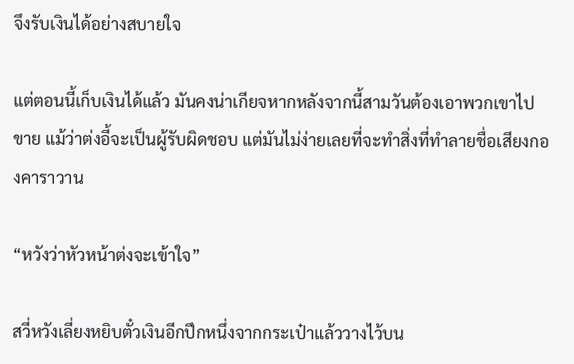จึงรับเงินได้อย่างสบายใจ

แต่ตอนนี้เก็บเงินได้แล้ว มันคงน่าเกียจหากหลังจากนี้สามวันต้องเอาพวกเขาไปขาย แม้ว่าต่งอี้จะเป็นผู้รับผิดชอบ แต่มันไม่ง่ายเลยที่จะทำสิ่งที่ทำลายชื่อเสียงกองคาราวาน

“หวังว่าหัวหน้าต่งจะเข้าใจ”

สวี่หวังเลี่ยงหยิบตั๋วเงินอีกปึกหนึ่งจากกระเป๋าแล้ววางไว้บน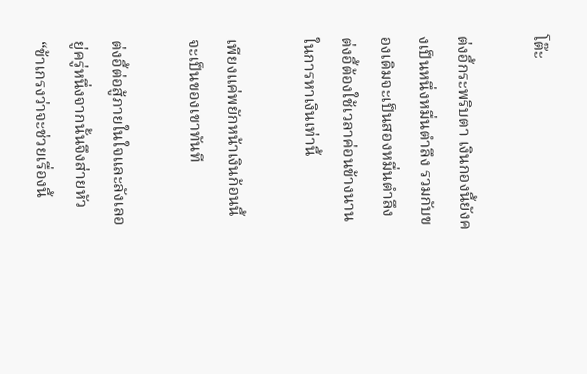โต๊ะ

ต่งอี้กระพริบตา เงินกองนี้ยังคงเป็นหนึ่งหมื่นตำลึง รวมกับของเดิมจะเป็นสองหมื่นตำลึง ต่งอี้ต้องใช้เวลาค่อนข้างนานในการหาเงินเท่านี้

เพียงแค่พยักหน้าเงินก้อนนี้จะเป็นของเขาทันที

ต่งอี้ต่อสู้ภายในใจและลังเลอยู่ครู่หนึ่งจากนั้นจึงส่ายหัว “ข้าเกรงว่าจะช่วยเรื่องนี้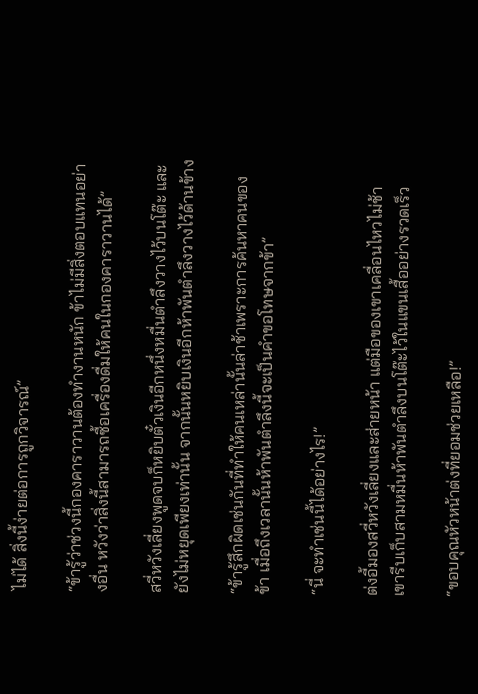ไม่ได้ สิ่งนี้ง่ายต่อการถูกวิจารณ์”

“ข้ารู้ว่าช่วงนี้กองคาราวานต้องทำงานหนัก ข้าไม่มีสิ่งตอบแทนอย่างอื่น หวังว่าสิ่งนี้สามารถซื้อเครื่องดื่มให้คนในกองคาราวานได้”

สวี่หวังเลี่ยงพูดจบก็หยิบตั๋วเงินอีกหนึ่งหมื่นตำลึงวางไว้บนโต๊ะ และยังไม่หยุดเพียงเท่านั้น จากนั้นหยิบเงินอีกห้าพันตำลึงวางไว้ด้านข้าง

“ข้ารู้สึกผิดเช่นกันที่ทำให้คนเหล่านั้นล่าช้าเพราะการค้นหาคนของข้า เมื่อถึงเวลานั้นห้าพันตำลึงนี้จะเป็นคำขอโทษจากข้า”

“นี่ จะทำเช่นนี้ได้อย่างไร!”

ต่งอี้มองสวี่หวังเลี่ยงและส่ายหน้า แต่มือของเขาเคลื่อนไหวไม่ช้า เขารีบเก็บสามหมื่นห้าพันตำลึงบนโต๊ะไว้ในแขนเสื้ออย่างรวดเร็ว

“ขอบคุณหัวหน้าต่งที่ยอมช่วยเหลือ!”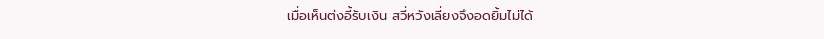เมื่อเห็นต่งอี้รับเงิน สวี่หวังเลี่ยงจึงอดยิ้มไม่ได้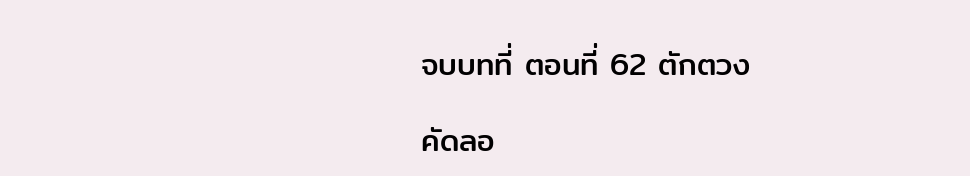จบบทที่ ตอนที่ 62 ตักตวง

คัดลอ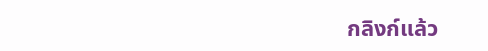กลิงก์แล้ว